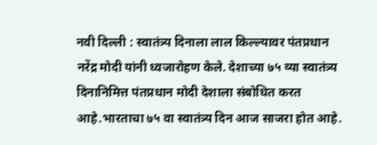नवी दिल्ली : स्वातंत्र्य दिनाला लाल किल्ल्यावर पंतप्रधान नरेंद्र मोदी यांनी ध्वजारोहण केले. देशाच्या ७५ व्या स्वातंत्र्य दिनानिमित्त पंतप्रधान मोदी देशाला संबोधित करत आहे.भारताचा ७५ वा स्वातंत्र्य दिन आज साजरा होत आहे.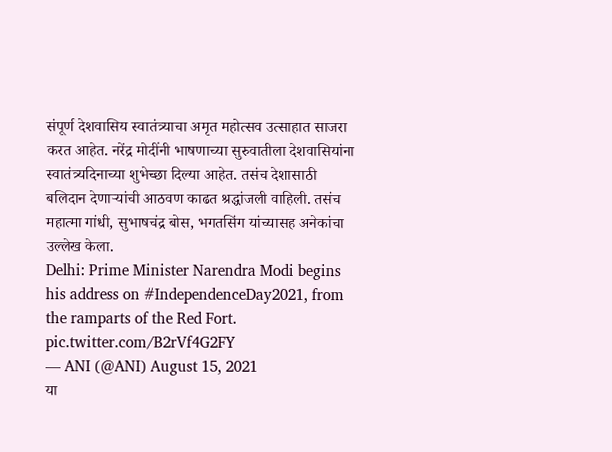संपूर्ण देशवासिय स्वातंत्र्याचा अमृत महोत्सव उत्साहात साजरा करत आहेत. नरेंद्र मोदींनी भाषणाच्या सुरुवातीला देशवासियांना स्वातंत्र्यदिनाच्या शुभेच्छा दिल्या आहेत. तसंच देशासाठी बलिदान देणाऱ्यांची आठवण काढत श्रद्धांजली वाहिली. तसंच महात्मा गांधी, सुभाषचंद्र बोस, भगतसिंग यांच्यासह अनेकांचा उल्लेख केला.
Delhi: Prime Minister Narendra Modi begins his address on #IndependenceDay2021, from the ramparts of the Red Fort. pic.twitter.com/B2rVf4G2FY
— ANI (@ANI) August 15, 2021
या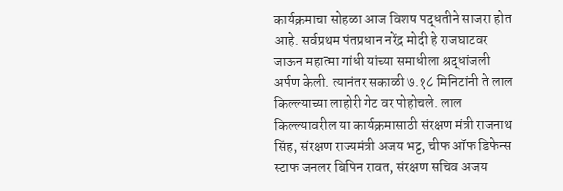कार्यक्रमाचा सोहळा आज विशष पद्धतीने साजरा होत आहे. सर्वप्रथम पंतप्रधान नरेंद्र मोदी हे राजघाटवर जाऊन महात्मा गांधी यांच्या समाधीला श्रद्धांजली अर्पण केली. त्यानंतर सकाळी ७.१८ मिनिटांनी ते लाल किल्ल्याच्या लाहोरी गेट वर पोहोचले. लाल किल्ल्यावरील या कार्यक्रमासाठी संरक्षण मंत्री राजनाथ सिंह, संरक्षण राज्यमंत्री अजय भट्ट, चीफ ऑफ डिफेन्स स्टाफ जनलर बिपिन रावत, संरक्षण सचिव अजय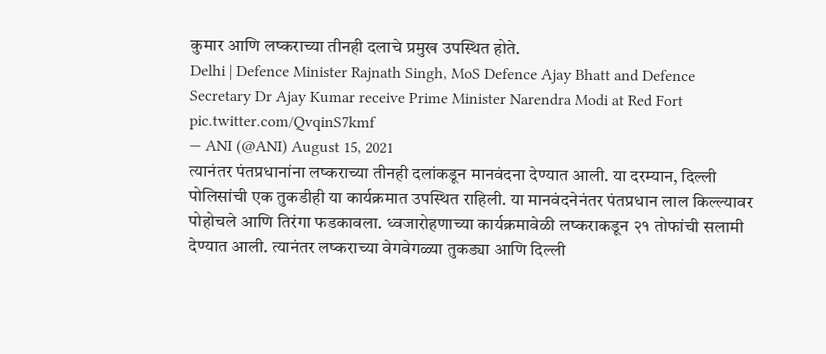कुमार आणि लष्कराच्या तीनही दलाचे प्रमुख उपस्थित होते.
Delhi | Defence Minister Rajnath Singh, MoS Defence Ajay Bhatt and Defence Secretary Dr Ajay Kumar receive Prime Minister Narendra Modi at Red Fort pic.twitter.com/QvqinS7kmf
— ANI (@ANI) August 15, 2021
त्यानंतर पंतप्रधानांना लष्कराच्या तीनही दलांकडून मानवंदना देण्यात आली. या दरम्यान, दिल्ली पोलिसांची एक तुकडीही या कार्यक्रमात उपस्थित राहिली. या मानवंदनेनंतर पंतप्रधान लाल किल्ल्यावर पोहोचले आणि तिरंगा फडकावला. ध्वजारोहणाच्या कार्यक्रमावेळी लष्कराकडून २१ तोफांची सलामी देण्यात आली. त्यानंतर लष्कराच्या वेगवेगळ्या तुकड्या आणि दिल्ली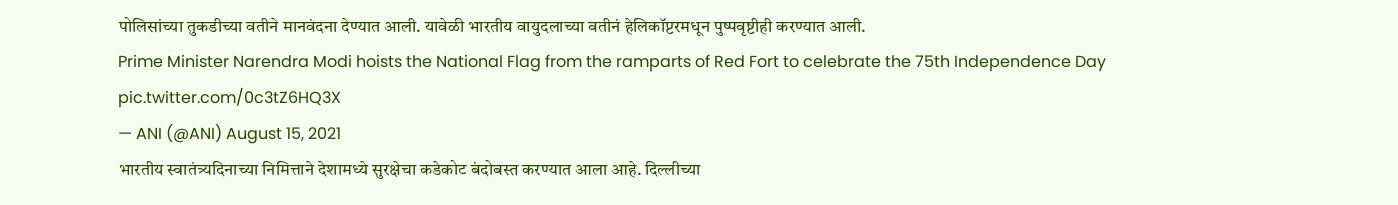पोलिसांच्या तुकडीच्या वतीने मानवंदना देण्यात आली. यावेळी भारतीय वायुदलाच्या वतीनं हेलिकॉप्टरमधून पुष्पवृष्टीही करण्यात आली.
Prime Minister Narendra Modi hoists the National Flag from the ramparts of Red Fort to celebrate the 75th Independence Day pic.twitter.com/0c3tZ6HQ3X
— ANI (@ANI) August 15, 2021
भारतीय स्वातंत्र्यदिनाच्या निमित्ताने देशामध्ये सुरक्षेचा कडेकोट बंदोबस्त करण्यात आला आहे. दिल्लीच्या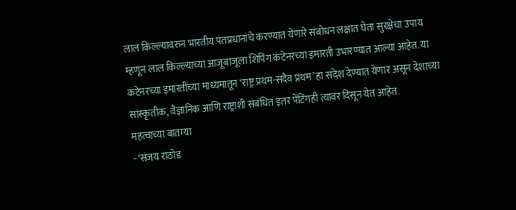लाल किल्ल्यावरुन भारतीय पंतप्रधानांचे करण्यात येणारे संबोधन लक्षात घेता सुरक्षेचा उपाय म्हणून लाल किल्ल्याच्या आजूबाजूला शिपिंग कंटेनरच्या इमारती उभारण्यात आल्या आहेत. या कंटेनरच्या इमारतींच्या माध्यमातून ‘राष्ट्र प्रथम-सदैव प्रथम’ हा संदेश देण्यात येणार असून देशाच्या सांस्कृतीक, वैज्ञानिक आणि राष्ट्राशी संबंधित इतर पेंटिंगही त्यावर दिसून येत आहेत.
महत्वाच्या बातम्या
- ‘संजय राठोड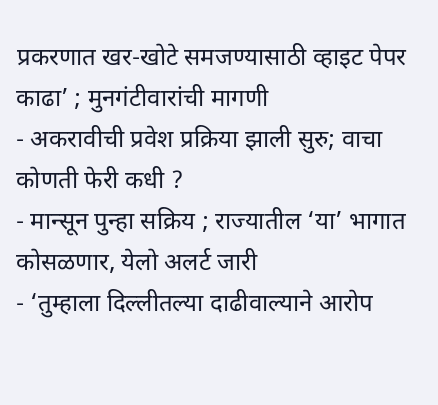प्रकरणात खर-खोटे समजण्यासाठी व्हाइट पेपर काढा’ ; मुनगंटीवारांची मागणी
- अकरावीची प्रवेश प्रक्रिया झाली सुरु; वाचा कोणती फेरी कधी ?
- मान्सून पुन्हा सक्रिय ; राज्यातील ‘या’ भागात कोसळणार, येलो अलर्ट जारी
- ‘तुम्हाला दिल्लीतल्या दाढीवाल्याने आरोप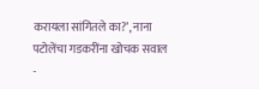करायला सांगितले का?’, नाना पटोलेंचा गडकरींना खोचक सवाल
-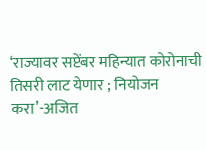‘राज्यावर सप्टेंबर महिन्यात कोरोनाची तिसरी लाट येणार ; नियोजन करा’-अजित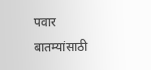पवार
बातम्यांसाठी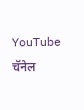YouTube चॅनेल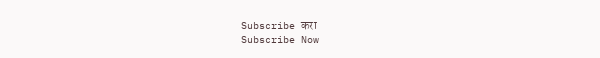Subscribe करा
Subscribe Now